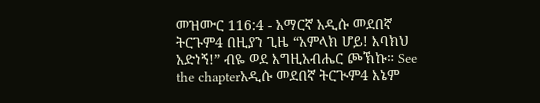መዝሙር 116:4 - አማርኛ አዲሱ መደበኛ ትርጉም4 በዚያን ጊዜ “አምላክ ሆይ! እባክህ አድነኝ!” ብዬ ወደ እግዚአብሔር ጮኽኩ። See the chapterአዲሱ መደበኛ ትርጒም4 እኔም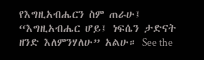የእግዚአብሔርን ስም ጠራሁ፤ “እግዚአብሔር ሆይ፤ ነፍሴን ታድናት ዘንድ እለምንሃለሁ” አልሁ። See the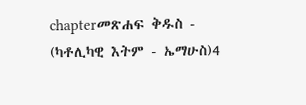chapterመጽሐፍ ቅዱስ - (ካቶሊካዊ እትም - ኤማሁስ)4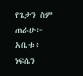የጌታን ስም ጠራሁ፦ አቤቱ፥ ነፍሴን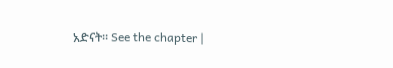አድናት። See the chapter |